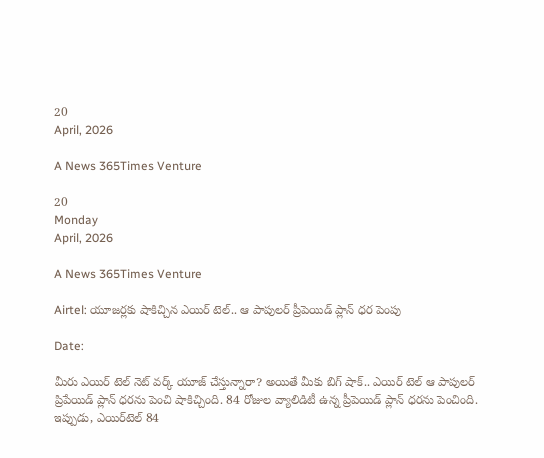20
April, 2026

A News 365Times Venture

20
Monday
April, 2026

A News 365Times Venture

Airtel: యూజర్లకు షాకిచ్చిన ఎయిర్ టెల్.. ఆ పాపులర్ ప్రీపెయిడ్ ప్లాన్ ధర పెంపు

Date:

మీరు ఎయిర్ టెల్ నెట్ వర్క్ యూజ్ చేస్తున్నారా? అయితే మీకు బిగ్ షాక్.. ఎయిర్ టెల్ ఆ పాపులర్ ప్రిపేయిడ్ ప్లాన్ ధరను పెంచి షాకిచ్చింది. 84 రోజుల వ్యాలిడిటీ ఉన్న ప్రీపెయిడ్ ప్లాన్ ధరను పెంచింది. ఇప్పుడు, ఎయిర్‌టెల్ 84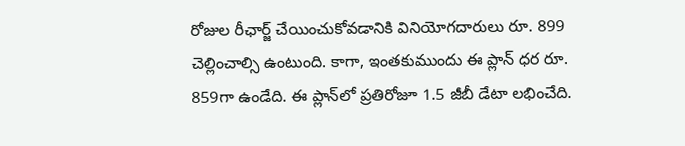రోజుల రీఛార్జ్ చేయించుకోవడానికి వినియోగదారులు రూ. 899 చెల్లించాల్సి ఉంటుంది. కాగా, ఇంతకుముందు ఈ ప్లాన్ ధర రూ. 859గా ఉండేది. ఈ ప్లాన్‌లో ప్రతిరోజూ 1.5 జీబీ డేటా లభించేది.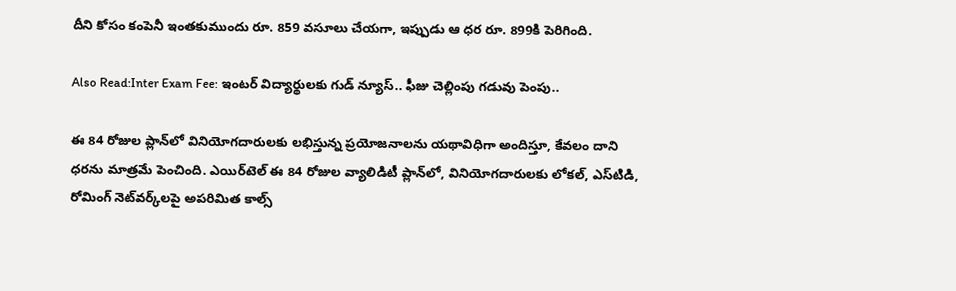దీని కోసం కంపెనీ ఇంతకుముందు రూ. 859 వసూలు చేయగా, ఇప్పుడు ఆ ధర రూ. 899కి పెరిగింది.

Also Read:Inter Exam Fee: ఇంటర్ విద్యార్థులకు గుడ్ న్యూస్.. ఫీజు చెల్లింపు గడువు పెంపు..

ఈ 84 రోజుల ప్లాన్‌లో వినియోగదారులకు లభిస్తున్న ప్రయోజనాలను యథావిధిగా అందిస్తూ, కేవలం దాని ధరను మాత్రమే పెంచింది. ఎయిర్‌టెల్ ఈ 84 రోజుల వ్యాలిడిటీ ప్లాన్‌లో, వినియోగదారులకు లోకల్, ఎస్‌టిడి, రోమింగ్ నెట్‌వర్క్‌లపై అపరిమిత కాల్స్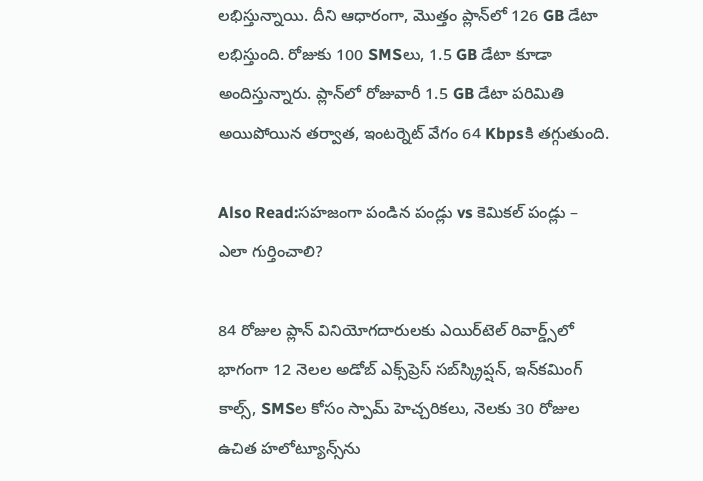లభిస్తున్నాయి. దీని ఆధారంగా, మొత్తం ప్లాన్‌లో 126 GB డేటా లభిస్తుంది. రోజుకు 100 SMSలు, 1.5 GB డేటా కూడా అందిస్తున్నారు. ప్లాన్‌లో రోజువారీ 1.5 GB డేటా పరిమితి అయిపోయిన తర్వాత, ఇంటర్నెట్ వేగం 64 Kbpsకి తగ్గుతుంది.

Also Read:సహజంగా పండిన పండ్లు vs కెమికల్ పండ్లు – ఎలా గుర్తించాలి?

84 రోజుల ప్లాన్ వినియోగదారులకు ఎయిర్‌టెల్ రివార్డ్స్‌లో భాగంగా 12 నెలల అడోబ్ ఎక్స్‌ప్రెస్ సబ్‌స్క్రిప్షన్, ఇన్‌కమింగ్ కాల్స్, SMSల కోసం స్పామ్ హెచ్చరికలు, నెలకు 30 రోజుల ఉచిత హలోట్యూన్స్‌ను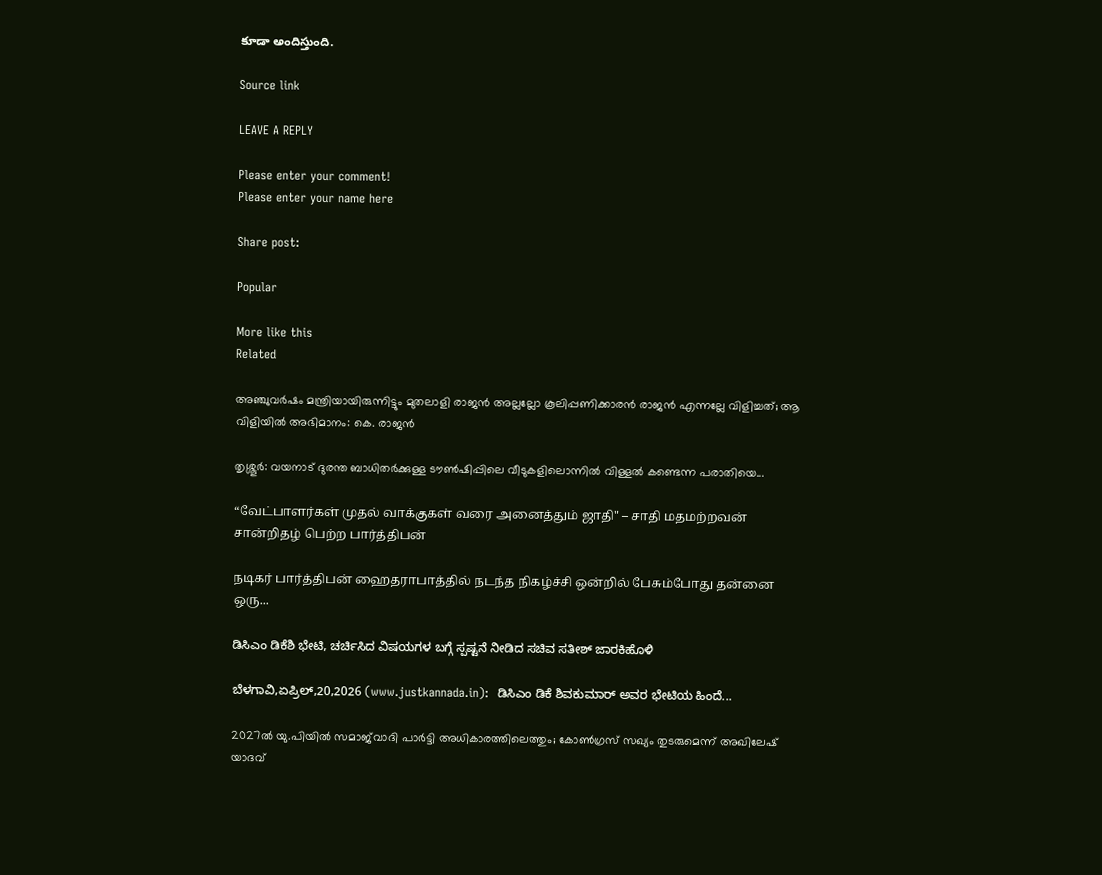కూడా అందిస్తుంది.

Source link

LEAVE A REPLY

Please enter your comment!
Please enter your name here

Share post:

Popular

More like this
Related

അഞ്ചുവർഷം മന്ത്രിയായിരുന്നിട്ടും മുതലാളി രാജൻ അല്ലല്ലോ കൂലിപ്പണിക്കാരൻ രാജൻ എന്നല്ലേ വിളിച്ചത്; ആ വിളിയിൽ അഭിമാനം: കെ. രാജൻ

തൃശ്ശൂർ: വയനാട് ദുരന്ത ബാധിതർക്കുള്ള ടൗൺഷിപ്പിലെ വീടുകളിലൊന്നിൽ വിള്ളൽ കണ്ടെന്ന പരാതിയെ...

“வேட்பாளர்கள் முதல் வாக்குகள் வரை அனைத்தும் ஜாதி" – சாதி மதமற்றவன் சான்றிதழ் பெற்ற பார்த்திபன்

நடிகர் பார்த்திபன் ஹைதராபாத்தில் நடந்த நிகழ்ச்சி ஒன்றில் பேசும்போது தன்னை ஒரு...

ಡಿಸಿಎಂ ಡಿಕೆಶಿ ಭೇಟಿ, ಚರ್ಚಿಸಿದ ವಿಷಯಗಳ ಬಗ್ಗೆ ಸ್ಪಷ್ಟನೆ ನೀಡಿದ ಸಚಿವ ಸತೀಶ್ ಜಾರಕಿಹೊಳಿ

ಬೆಳಗಾವಿ,ಏಪ್ರಿಲ್,20,2026 (www.justkannada.in):  ಡಿಸಿಎಂ ಡಿಕೆ ಶಿವಕುಮಾರ್ ಅವರ ಭೇಟಿಯ ಹಿಂದೆ...

2027ല്‍ യു.പിയില്‍ സമാജ്‌വാദി പാര്‍ട്ടി അധികാരത്തിലെത്തും; കോണ്‍ഗ്രസ് സഖ്യം തുടരുമെന്ന് അഖിലേഷ് യാദവ്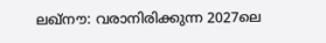ലഖ്നൗ: വരാനിരിക്കുന്ന 2027ലെ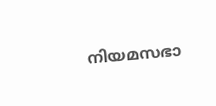നിയമസഭാ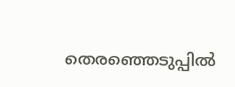തെരഞ്ഞെടുപ്പില്‍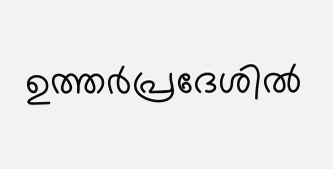ഉത്തര്‍പ്രദേശില്‍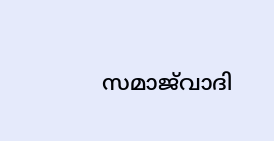സമാജ്‌വാദി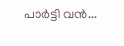പാര്‍ട്ടി വന്‍...